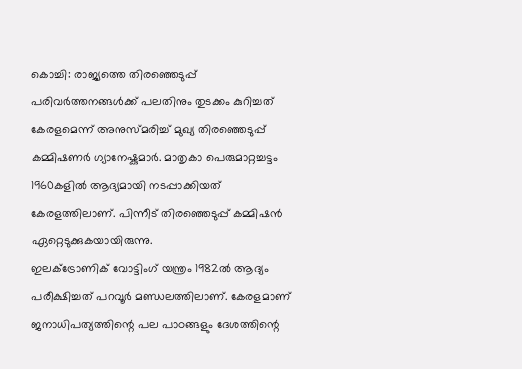കൊച്ചി: രാജ്യത്തെ തിരഞ്ഞെടുപ്പ് പരിവർത്തനങ്ങൾക്ക് പലതിനും തുടക്കം കുറിച്ചത് കേരളമെന്ന് അനുസ്മരിച്ച് മുഖ്യ തിരഞ്ഞെടുപ്പ് കമ്മിഷണർ ഗ്യാനേഷ്കുമാർ. മാതൃകാ പെരുമാറ്റച്ചട്ടം 1960കളിൽ ആദ്യമായി നടപ്പാക്കിയത് കേരളത്തിലാണ്. പിന്നീട് തിരഞ്ഞെടുപ്പ് കമ്മിഷൻ ഏറ്റെടുക്കുകയായിരുന്നു.
ഇലക്ട്രോണിക് വോട്ടിംഗ് യന്ത്രം 1982ൽ ആദ്യം പരീക്ഷിച്ചത് പറവൂർ മണ്ഡലത്തിലാണ്. കേരളമാണ് ജനാധിപത്യത്തിന്റെ പല പാഠങ്ങളും ദേശത്തിന്റെ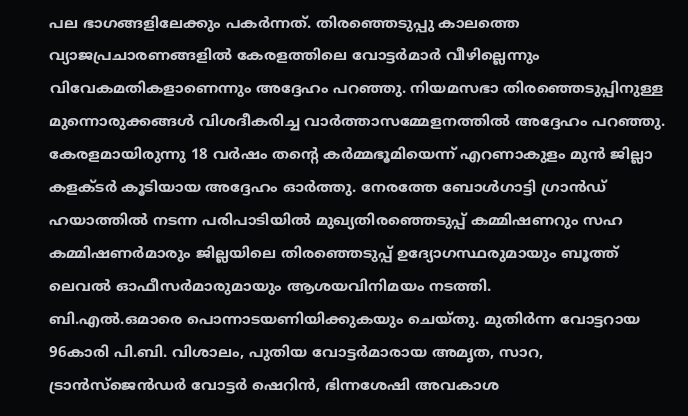പല ഭാഗങ്ങളിലേക്കും പകർന്നത്. തിരഞ്ഞെടുപ്പു കാലത്തെ വ്യാജപ്രചാരണങ്ങളിൽ കേരളത്തിലെ വോട്ടർമാർ വീഴില്ലെന്നും വിവേകമതികളാണെന്നും അദ്ദേഹം പറഞ്ഞു. നിയമസഭാ തിരഞ്ഞെടുപ്പിനുള്ള മുന്നൊരുക്കങ്ങൾ വിശദീകരിച്ച വാർത്താസമ്മേളനത്തിൽ അദ്ദേഹം പറഞ്ഞു.
കേരളമായിരുന്നു 18 വർഷം തന്റെ കർമ്മഭൂമിയെന്ന് എറണാകുളം മുൻ ജില്ലാ കളക്ടർ കൂടിയായ അദ്ദേഹം ഓർത്തു. നേരത്തേ ബോൾഗാട്ടി ഗ്രാൻഡ് ഹയാത്തിൽ നടന്ന പരിപാടിയിൽ മുഖ്യതിരഞ്ഞെടുപ്പ് കമ്മിഷണറും സഹ കമ്മിഷണർമാരും ജില്ലയിലെ തിരഞ്ഞെടുപ്പ് ഉദ്യോഗസ്ഥരുമായും ബൂത്ത് ലെവൽ ഓഫീസർമാരുമായും ആശയവിനിമയം നടത്തി.
ബി.എൽ.ഒമാരെ പൊന്നാടയണിയിക്കുകയും ചെയ്തു. മുതിർന്ന വോട്ടറായ 96കാരി പി.ബി. വിശാലം, പുതിയ വോട്ടർമാരായ അമൃത, സാറ, ട്രാൻസ്ജെൻഡർ വോട്ടർ ഷെറിൻ, ഭിന്നശേഷി അവകാശ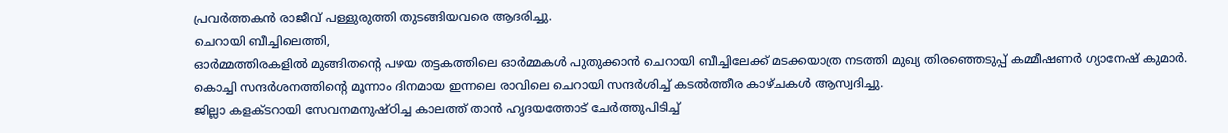പ്രവർത്തകൻ രാജീവ് പള്ളുരുത്തി തുടങ്ങിയവരെ ആദരിച്ചു.
ചെറായി ബീച്ചിലെത്തി,
ഓർമ്മത്തിരകളിൽ മുങ്ങിതന്റെ പഴയ തട്ടകത്തിലെ ഓർമ്മകൾ പുതുക്കാൻ ചെറായി ബീച്ചിലേക്ക് മടക്കയാത്ര നടത്തി മുഖ്യ തിരഞ്ഞെടുപ്പ് കമ്മീഷണർ ഗ്യാനേഷ് കുമാർ. കൊച്ചി സന്ദർശനത്തിന്റെ മൂന്നാം ദിനമായ ഇന്നലെ രാവിലെ ചെറായി സന്ദർശിച്ച് കടൽത്തീര കാഴ്ചകൾ ആസ്വദിച്ചു.
ജില്ലാ കളക്ടറായി സേവനമനുഷ്ഠിച്ച കാലത്ത് താൻ ഹൃദയത്തോട് ചേർത്തുപിടിച്ച്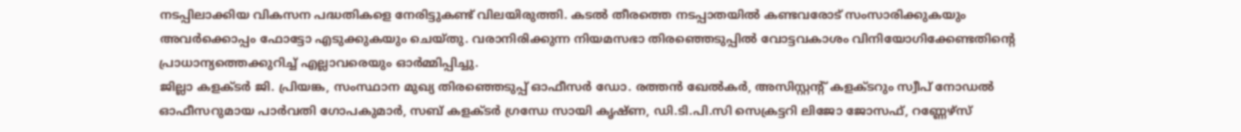നടപ്പിലാക്കിയ വികസന പദ്ധതികളെ നേരിട്ടുകണ്ട് വിലയിരുത്തി. കടൽ തീരത്തെ നടപ്പാതയിൽ കണ്ടവരോട് സംസാരിക്കുകയും അവർക്കൊപ്പം ഫോട്ടോ എടുക്കുകയും ചെയ്തു. വരാനിരിക്കുന്ന നിയമസഭാ തിരഞ്ഞെടുപ്പിൽ വോട്ടവകാശം വിനിയോഗിക്കേണ്ടതിന്റെ പ്രാധാന്യത്തെക്കുറിച്ച് എല്ലാവരെയും ഓർമ്മിപ്പിച്ചു.
ജില്ലാ കളക്ടർ ജി. പ്രിയങ്ക, സംസ്ഥാന മുഖ്യ തിരഞ്ഞെടുപ്പ് ഓഫീസർ ഡോ. രത്തൻ ഖേൽകർ, അസിസ്റ്റന്റ് കളക്ടറും സ്വീപ് നോഡൽ ഓഫീസറുമായ പാർവതി ഗോപകുമാർ, സബ് കളക്ടർ ഗ്രന്ധേ സായി കൃഷ്ണ, ഡി.ടി.പി.സി സെക്രട്ടറി ലിജോ ജോസഫ്, റണ്ണേഴ്സ്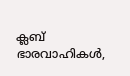ക്ലബ് ഭാരവാഹികൾ,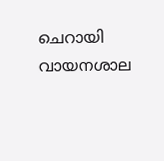ചെറായി വായനശാല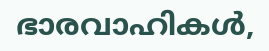ഭാരവാഹികൾ,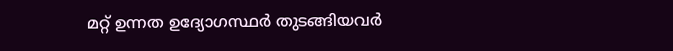മറ്റ് ഉന്നത ഉദ്യോഗസ്ഥർ തുടങ്ങിയവർ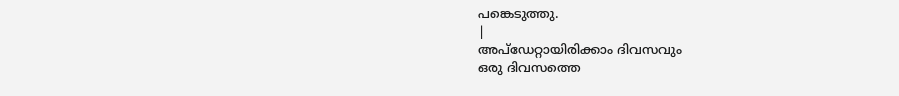പങ്കെടുത്തു.
|
അപ്ഡേറ്റായിരിക്കാം ദിവസവും
ഒരു ദിവസത്തെ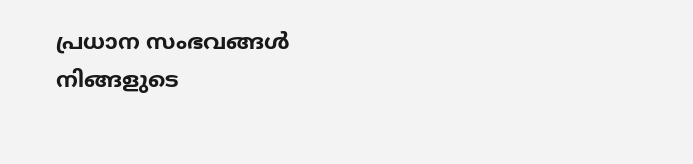പ്രധാന സംഭവങ്ങൾ നിങ്ങളുടെ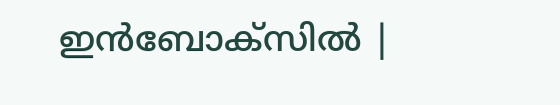ഇൻബോക്സിൽ |